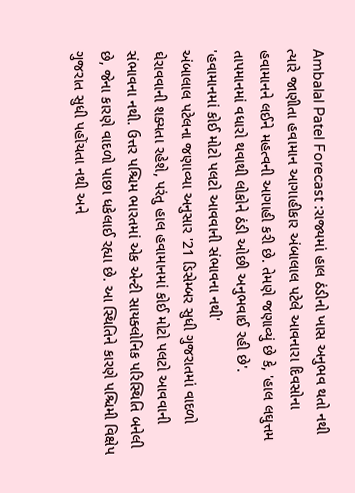Ambalal Patel Forecast :રાજ્યમાં હાલ ઠંડીનો ખાસ અનુભવ થતો નથી ત્યારે જાણીતા હવામાન આગાહીકાર અંબાલાલ પટેલે આવનારા દિવસોના હવામાનને લઈને મહત્વની આગાહી કરી છે. તેમણે જણાવ્યું છે કે, 'હાલ લઘુત્તમ તાપમાનમાં વધારો થવાથી લોકોને ઠંડી ઓછી અનુભવાઈ રહી છે'.
'હવામાનમાં કોઈ મોટો પલટો આવવાની સંભાવના નથી'
અંબાલાલ પટેલના જણાવ્યા અનુસાર '21 ડિસેમ્બર સુધી ગુજરાતમાં વાદળો ઘેરાવવાની શક્યતા રહેશે, પરંતુ હાલ હવામાનમાં કોઈ મોટો પલટો આવવાની સંભાવના નથી. ઉત્તર પશ્ચિમ ભારતમાં એક એન્ટી સાયક્લોનિક પરિસ્થિતિ બનેલી છે, જેના કારણે વાદળો પાછા ધકેલાઈ રહ્યા છે. આ સ્થિતિને કારણે પશ્ચિમી વિક્ષેપ ગુજરાત સુધી પહોંચતા નથી અને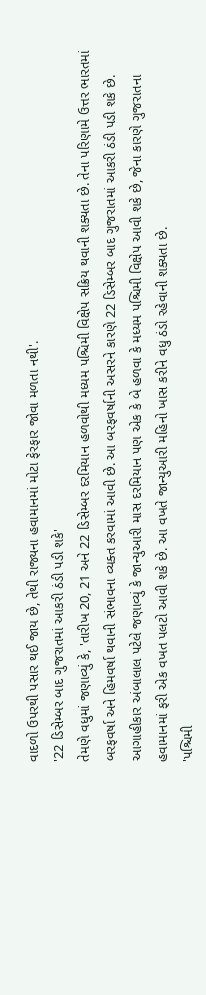વાદળો ઉપરથી પસાર થઈ જાય છે, તેથી રાજ્યના હવામાનમાં મોટા ફેરફાર જોવા મળતા નથી'.
'22 ડિસેમ્બર બાદ ગુજરાતમાં આકરી ઠંડી પડી શકે'
તેમણે વધુમાં જણાવ્યું કે, 'તારીખ 20, 21 અને 22 ડિસેમ્બર દરમિયાન હળવોથી મધ્યમ પશ્ચિમી વિક્ષેપ સક્રિય થવાની શક્યતા છે. તેના પરિણામે ઉત્તર ભારતમાં બરફવર્ષા અને હિમવર્ષા થવાની સંભાવના વ્યક્ત કરવામાં આવી છે. આ બરફવર્ષાની અસરને કારણે 22 ડિસેમ્બર બાદ ગુજરાતમાં આકરી ઠંડી પડી શકે છે. આગાહીકાર અંબાલાલ પટેલે જણાવ્યું કે જાન્યુઆરી માસ દરમિયાન પણ એક કે બે હળવા કે મધ્યમ પશ્ચિમી વિક્ષેપ આવી શકે છે, જેના કારણે ગુજરાતના હવામાનમાં ફરી એક વખત પલટો આવી શકે છે. આ વખતે જાન્યુઆરી મહિનો ખાસ કરીને વધુ ઠંડો રહેવાની શક્યતા છે.
'પશ્ચિમી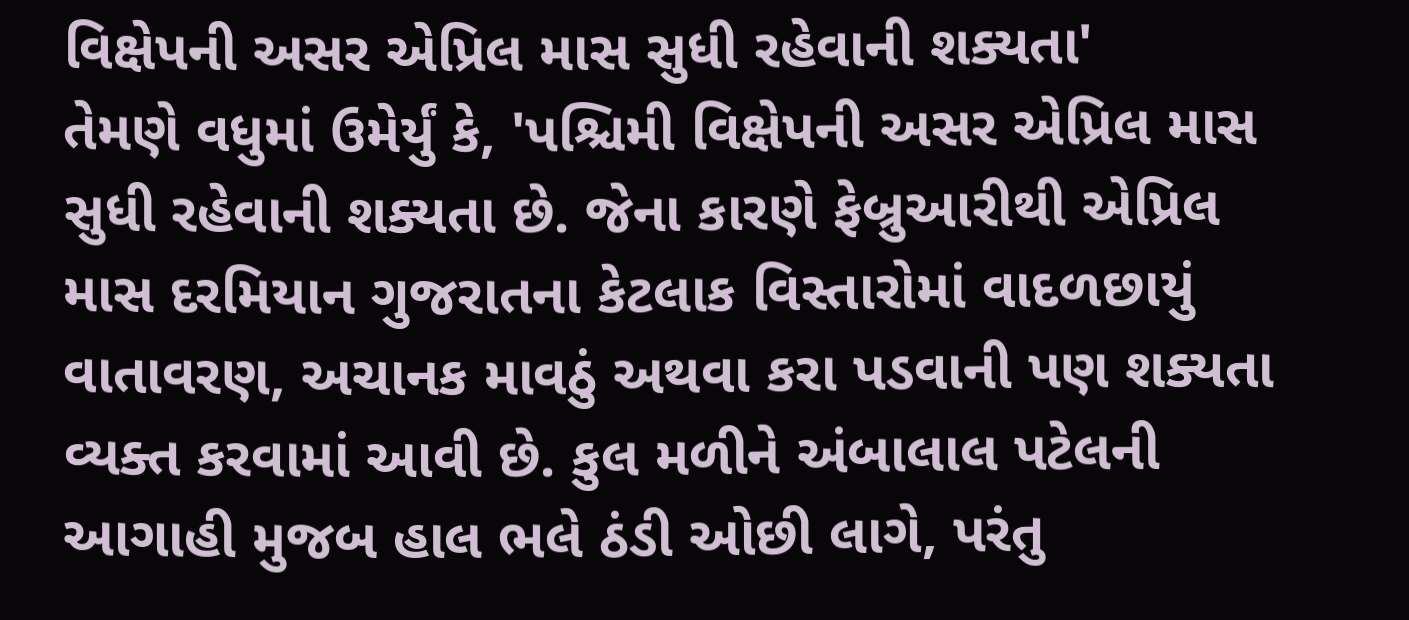વિક્ષેપની અસર એપ્રિલ માસ સુધી રહેવાની શક્યતા'
તેમણે વધુમાં ઉમેર્યું કે, 'પશ્ચિમી વિક્ષેપની અસર એપ્રિલ માસ સુધી રહેવાની શક્યતા છે. જેના કારણે ફેબ્રુઆરીથી એપ્રિલ માસ દરમિયાન ગુજરાતના કેટલાક વિસ્તારોમાં વાદળછાયું વાતાવરણ, અચાનક માવઠું અથવા કરા પડવાની પણ શક્યતા વ્યક્ત કરવામાં આવી છે. કુલ મળીને અંબાલાલ પટેલની આગાહી મુજબ હાલ ભલે ઠંડી ઓછી લાગે, પરંતુ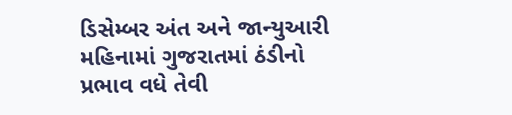ડિસેમ્બર અંત અને જાન્યુઆરી મહિનામાં ગુજરાતમાં ઠંડીનો પ્રભાવ વધે તેવી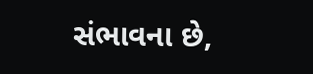સંભાવના છે,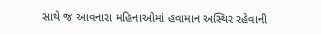સાથે જ આવનારા મહિનાઓમાં હવામાન અસ્થિર રહેવાની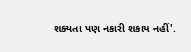શક્યતા પણ નકારી શકાય નહીં'.